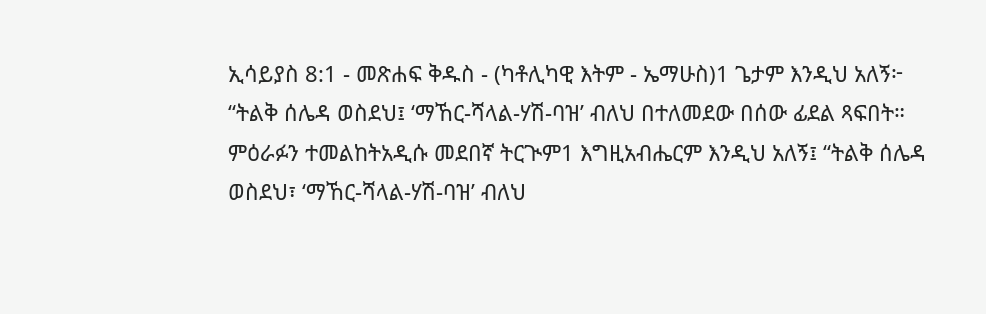ኢሳይያስ 8:1 - መጽሐፍ ቅዱስ - (ካቶሊካዊ እትም - ኤማሁስ)1 ጌታም እንዲህ አለኝ፦ “ትልቅ ሰሌዳ ወስደህ፤ ‘ማኸር-ሻላል-ሃሽ-ባዝ’ ብለህ በተለመደው በሰው ፊደል ጻፍበት። ምዕራፉን ተመልከትአዲሱ መደበኛ ትርጒም1 እግዚአብሔርም እንዲህ አለኝ፤ “ትልቅ ሰሌዳ ወስደህ፣ ‘ማኸር-ሻላል-ሃሽ-ባዝ’ ብለህ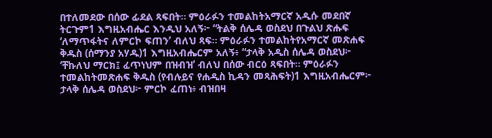በተለመደው በሰው ፊደል ጻፍበት። ምዕራፉን ተመልከትአማርኛ አዲሱ መደበኛ ትርጉም1 እግዚአብሔር እንዲህ አለኝ፦ “ትልቅ ሰሌዳ ወስደህ በጉልህ ጽሑፍ ‘ለማጥፋትና ለምርኮ ፍጠን’ ብለህ ጻፍ። ምዕራፉን ተመልከትየአማርኛ መጽሐፍ ቅዱስ (ሰማንያ አሃዱ)1 እግዚአብሔርም አለኝ፥ “ታላቅ አዲስ ሰሌዳ ወስደህ፦ ‘ቸኩለህ ማርክ፤ ፈጥነህም በዝብዝ’ ብለህ በሰው ብርዕ ጻፍበት። ምዕራፉን ተመልከትመጽሐፍ ቅዱስ (የብሉይና የሐዲስ ኪዳን መጻሕፍት)1 እግዚአብሔርም፦ ታላቅ ሰሌዳ ወስደህ፦ ምርኮ ፈጠነ፥ ብዝበዛ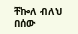ቸኰለ ብለህ በሰው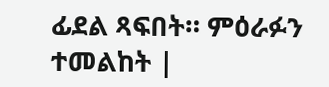ፊደል ጻፍበት። ምዕራፉን ተመልከት |